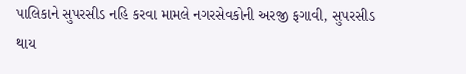પાલિકાને સુપરસીડ નહિ કરવા મામલે નગરસેવકોની અરજી ફગાવી, સુપરસીડ થાય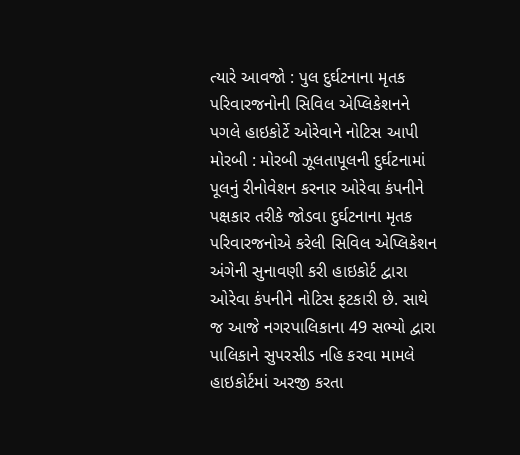ત્યારે આવજો : પુલ દુર્ઘટનાના મૃતક પરિવારજનોની સિવિલ એપ્લિકેશનને પગલે હાઇકોર્ટે ઓરેવાને નોટિસ આપી મોરબી : મોરબી ઝૂલતાપૂલની દુર્ઘટનામાં પૂલનું રીનોવેશન કરનાર ઓરેવા કંપનીને પક્ષકાર તરીકે જોડવા દુર્ઘટનાના મૃતક પરિવારજનોએ કરેલી સિવિલ એપ્લિકેશન અંગેની સુનાવણી કરી હાઇકોર્ટ દ્વારા ઓરેવા કંપનીને નોટિસ ફટકારી છે. સાથે જ આજે નગરપાલિકાના 49 સભ્યો દ્વારા પાલિકાને સુપરસીડ નહિ કરવા મામલે હાઇકોર્ટમાં અરજી કરતા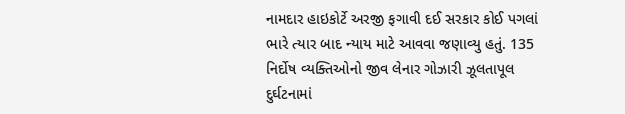નામદાર હાઇકોર્ટે અરજી ફગાવી દઈ સરકાર કોઈ પગલાં ભારે ત્યાર બાદ ન્યાય માટે આવવા જણાવ્યુ હતું. 135 નિર્દોષ વ્યક્તિઓનો જીવ લેનાર ગોઝારી ઝૂલતાપૂલ દુર્ઘટનામાં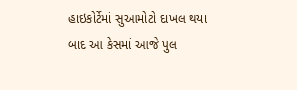હાઇકોર્ટેમાં સુઆમોટો દાખલ થયા બાદ આ કેસમાં આજે પુલ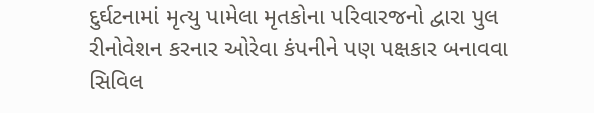દુર્ઘટનામાં મૃત્યુ પામેલા મૃતકોના પરિવારજનો દ્વારા પુલ રીનોવેશન કરનાર ઓરેવા કંપનીને પણ પક્ષકાર બનાવવા સિવિલ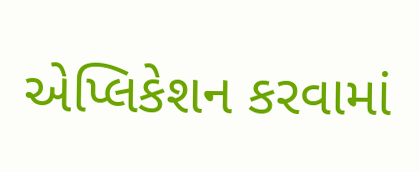એપ્લિકેશન કરવામાં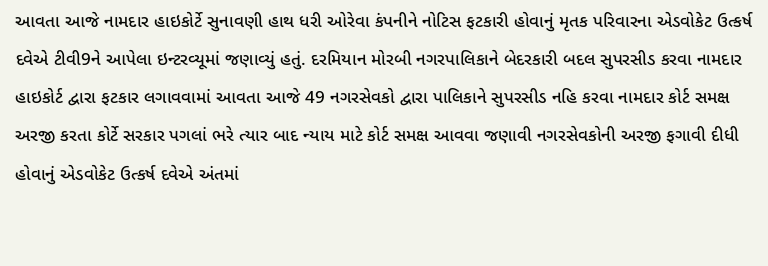આવતા આજે નામદાર હાઇકોર્ટે સુનાવણી હાથ ધરી ઓરેવા કંપનીને નોટિસ ફટકારી હોવાનું મૃતક પરિવારના એડવોકેટ ઉત્કર્ષ દવેએ ટીવી9ને આપેલા ઇન્ટરવ્યૂમાં જણાવ્યું હતું. દરમિયાન મોરબી નગરપાલિકાને બેદરકારી બદલ સુપરસીડ કરવા નામદાર હાઇકોર્ટ દ્વારા ફટકાર લગાવવામાં આવતા આજે 49 નગરસેવકો દ્વારા પાલિકાને સુપરસીડ નહિ કરવા નામદાર કોર્ટ સમક્ષ અરજી કરતા કોર્ટે સરકાર પગલાં ભરે ત્યાર બાદ ન્યાય માટે કોર્ટ સમક્ષ આવવા જણાવી નગરસેવકોની અરજી ફગાવી દીધી હોવાનું એડવોકેટ ઉત્કર્ષ દવેએ અંતમાં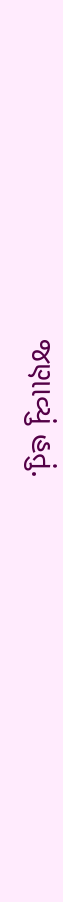જણાવ્યું હતું.